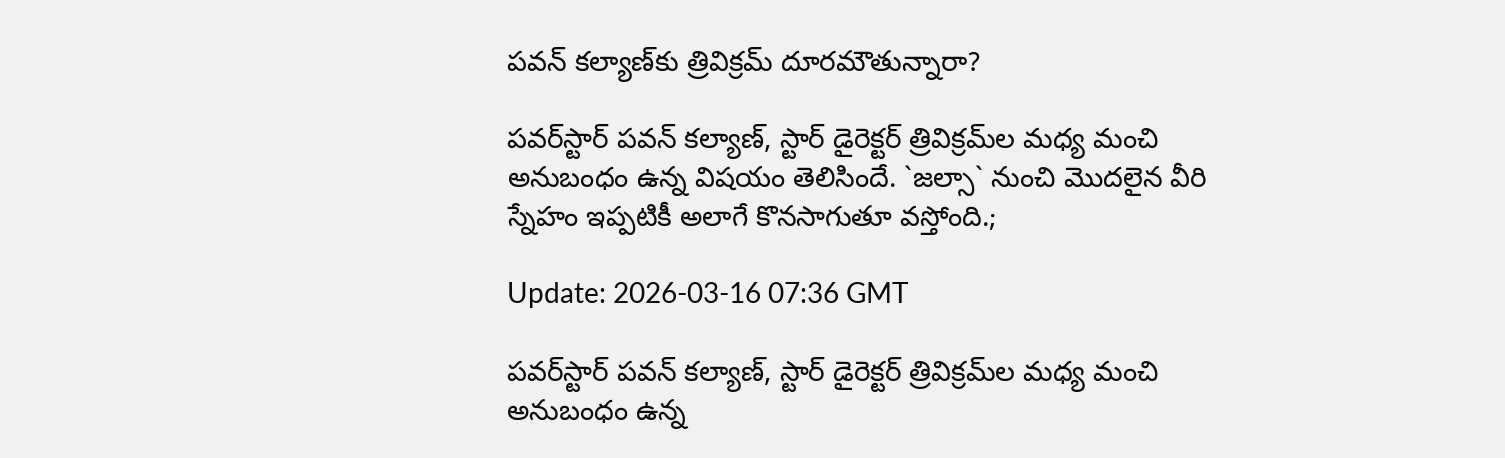ప‌వ‌న్ క‌ల్యాణ్‌కు త్రివిక్ర‌మ్ దూర‌మౌతున్నారా?

ప‌వ‌ర్‌స్టార్ ప‌వ‌న్ క‌ల్యాణ్‌, స్టార్ డైరెక్ట‌ర్ త్రివిక్ర‌మ్‌ల మ‌ధ్య మంచి అనుబంధం ఉన్న విష‌యం తెలిసిందే. `జ‌ల్సా` నుంచి మొద‌లైన వీరి స్నేహం ఇప్ప‌టికీ అలాగే కొన‌సాగుతూ వ‌స్తోంది.;

Update: 2026-03-16 07:36 GMT

ప‌వ‌ర్‌స్టార్ ప‌వ‌న్ క‌ల్యాణ్‌, స్టార్ డైరెక్ట‌ర్ త్రివిక్ర‌మ్‌ల మ‌ధ్య మంచి అనుబంధం ఉన్న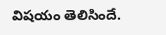విష‌యం తెలిసిందే.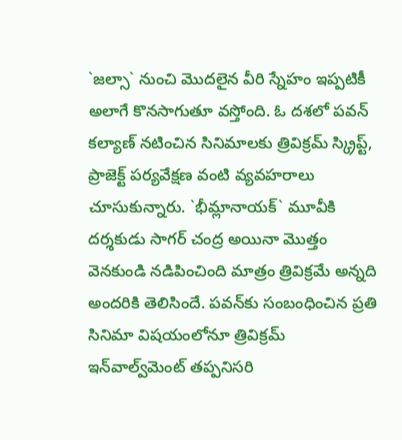`జ‌ల్సా` నుంచి మొద‌లైన వీరి స్నేహం ఇప్ప‌టికీ అలాగే కొన‌సాగుతూ వ‌స్తోంది. ఓ ద‌శ‌లో ప‌వ‌న్ క‌ల్యాణ్ న‌టించిన సినిమాల‌కు త్రివిక్ర‌మ్ స్క్రిప్ట్‌, ప్రాజెక్ట్ ప‌ర్య‌వేక్ష‌ణ వంటి వ్య‌వ‌హ‌రాలు చూసుకున్నారు. `భీమ్లానాయ‌క్‌` మూవీకి ద‌ర్శ‌కుడు సాగ‌ర్ చంద్ర అయినా మొత్తం వెన‌కుండి న‌డిపించింది మాత్రం త్రివిక్ర‌మే అన్న‌ది అంద‌రికి తెలిసిందే. ప‌వ‌న్‌కు సంబంధించిన ప్ర‌తి సినిమా విష‌యంలోనూ త్రివిక్ర‌మ్ ఇన్‌వాల్వ్‌మెంట్ త‌ప్ప‌నిస‌రి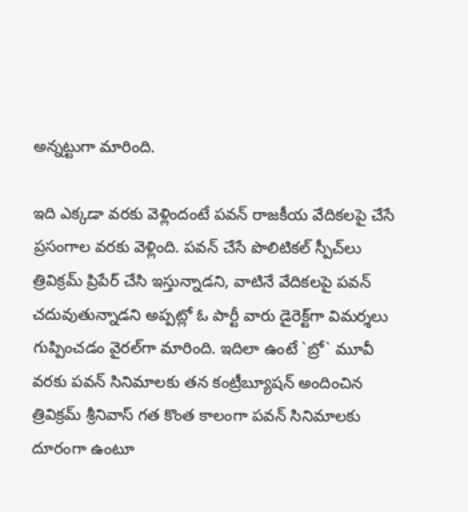అన్న‌ట్టుగా మారింది.

ఇది ఎక్క‌డా వ‌ర‌కు వెళ్లిందంటే ప‌వ‌న్ రాజ‌కీయ వేదిక‌ల‌పై చేసే ప్ర‌సంగాల వ‌ర‌కు వెళ్లింది. ప‌వ‌న్ చేసే పొలిటిక‌ల్ స్పీచ్‌లు త్రివిక్ర‌మ్ ప్రిపేర్ చేసి ఇస్తున్నాడ‌ని, వాటినే వేదిక‌ల‌పై ప‌వ‌న్ చ‌దువుతున్నాడ‌ని అప్ప‌ట్లో ఓ పార్టీ వారు డైరెక్ట్‌గా విమ‌ర్శ‌లు గుప్పించ‌డం వైర‌ల్‌గా మారింది. ఇదిలా ఉంటే `బ్రో` మూవీ వ‌ర‌కు ప‌వ‌న్ సినిమాల‌కు త‌న కంట్రీబ్యూష‌న్ అందించిన త్రివిక్ర‌మ్ శ్రీ‌నివాస్ గ‌త కొంత కాలంగా ప‌వ‌న్ సినిమాల‌కు దూరంగా ఉంటూ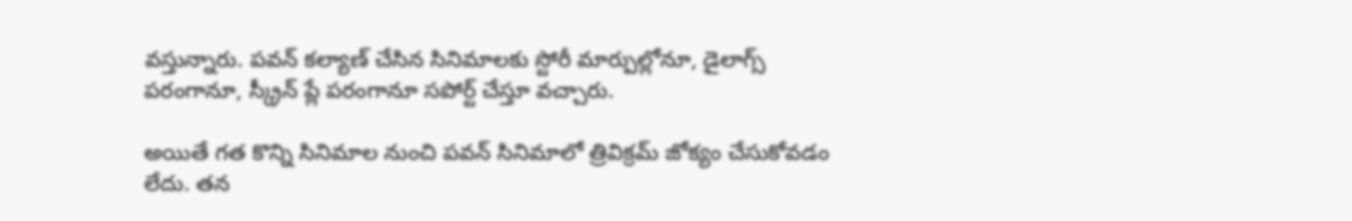వ‌స్తున్నారు. ప‌వ‌న్ క‌ల్యాణ్ చేసిన సినిమాల‌కు స్టోరీ మార్పుల్లోనూ, డైలాగ్స్ ప‌రంగానూ, స్క్రీన్ ప్లే పరంగానూ స‌పోర్ట్ చేస్తూ వ‌చ్చారు.

అయితే గ‌త కొన్ని సినిమాల నుంచి ప‌వ‌న్ సినిమాలో త్రివిక్ర‌మ్ జోక్యం చేసుకోవ‌డం లేదు. త‌న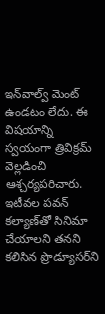ఇన్‌వాల్వ్ మెంట్ ఉండ‌టం లేదు. ఈ విష‌యాన్ని స్వ‌యంగా త్రివిక్రమ్ వెల్ల‌డించి ఆశ్చ‌ర్య‌ప‌రిచారు. ఇటీవ‌ల ప‌వ‌న్ క‌ల్యాణ్‌తో సినిమా చేయాల‌ని త‌న‌ని క‌లిసిన ప్రొడ్యూస‌ర్‌ని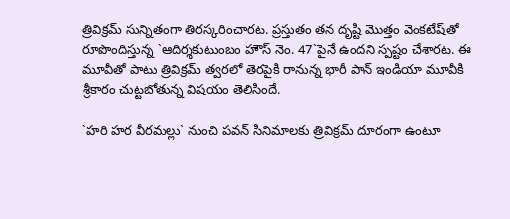త్రివిక్ర‌మ్ సున్నితంగా తిర‌స్క‌రించార‌ట‌. ప్ర‌స్తుతం త‌న దృష్టి మొత్తం వెంక‌టేష్‌తో రూపొందిస్తున్న `ఆదిర్శ‌కుటుంబం హౌస్ నెం. 47`పైనే ఉంద‌ని స్ప‌ష్టం చేశార‌ట‌. ఈ మూవీతో పాటు త్రివిక్ర‌మ్ త్వ‌ర‌లో తెర‌పైకి రానున్న భారీ పాన్ ఇండియా మూవీకి శ్రీ‌కారం చుట్ట‌బోతున్న విష‌యం తెలిసిందే.

`హ‌రి హ‌ర వీర‌మ‌ల్లు` నుంచి ప‌వ‌న్ సినిమాల‌కు త్రివిక్ర‌మ్ దూరంగా ఉంటూ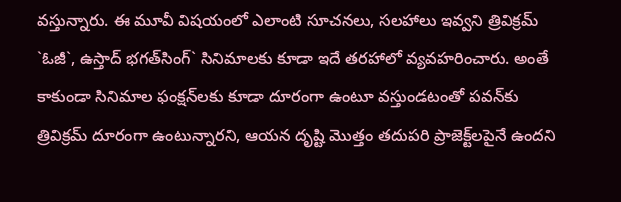వ‌స్తున్నారు. ఈ మూవీ విష‌యంలో ఎలాంటి సూచ‌న‌లు, స‌ల‌హాలు ఇవ్వ‌ని త్రివిక్ర‌మ్ `ఓజీ`, ఉస్తాద్ భ‌గ‌త్‌సింగ్‌` సినిమాల‌కు కూడా ఇదే త‌ర‌హాలో వ్య‌వ‌హ‌రించారు. అంతే కాకుండా సినిమాల ఫంక్ష‌న్‌ల‌కు కూడా దూరంగా ఉంటూ వ‌స్తుండ‌టంతో ప‌వ‌న్‌కు త్రివిక్ర‌మ్ దూరంగా ఉంటున్నార‌ని, ఆయ‌న దృష్టి మొత్తం త‌దుప‌రి ప్రాజెక్ట్‌ల‌పైనే ఉంద‌ని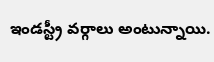ఇండ‌స్ట్రీ వ‌ర్గాలు అంటున్నాయి.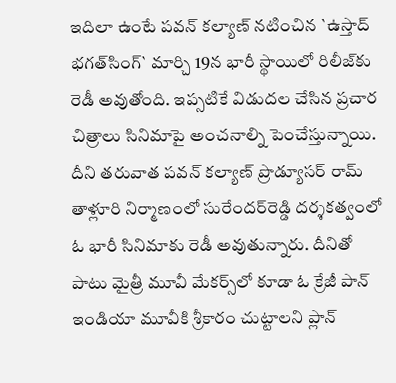ఇదిలా ఉంటే ప‌వ‌న్ క‌ల్యాణ్ న‌టించిన `ఉస్తాద్ భ‌గ‌త్‌సింగ్‌` మార్చి 19న భారీ స్థాయిలో రిలీజ్‌కు రెడీ అవుతోంది. ఇప్స‌టికే విడుద‌ల చేసిన ప్ర‌చార చిత్రాలు సినిమాపై అంచ‌నాల్ని పెంచేస్తున్నాయి. దీని త‌రువాత ప‌వ‌న్ క‌ల్యాణ్ ప్రొడ్యూస‌ర్ రామ్ తాళ్లూరి నిర్మాణంలో సురేంద‌ర్‌రెడ్డి ద‌ర్శ‌క‌త్వంలో ఓ భారీ సినిమాకు రెడీ అవుతున్నారు. దీనితో పాటు మైత్రీ మూవీ మేక‌ర్స్‌లో కూడా ఓ క్రేజీ పాన్ ఇండియా మూవీకి శ్రీ‌కారం చుట్టాల‌ని ప్లాన్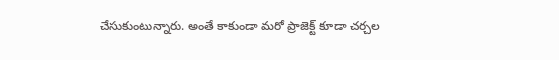చేసుకుంటున్నారు. అంతే కాకుండా మ‌రో ప్రాజెక్ట్ కూడా చ‌ర్చ‌ల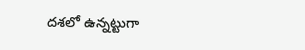ద‌శ‌లో ఉన్న‌ట్టుగా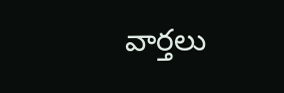వార్త‌లు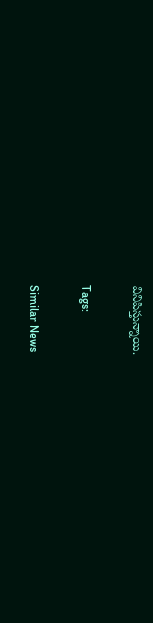వినిపిస్తున్నాయి.

Tags:

Similar News